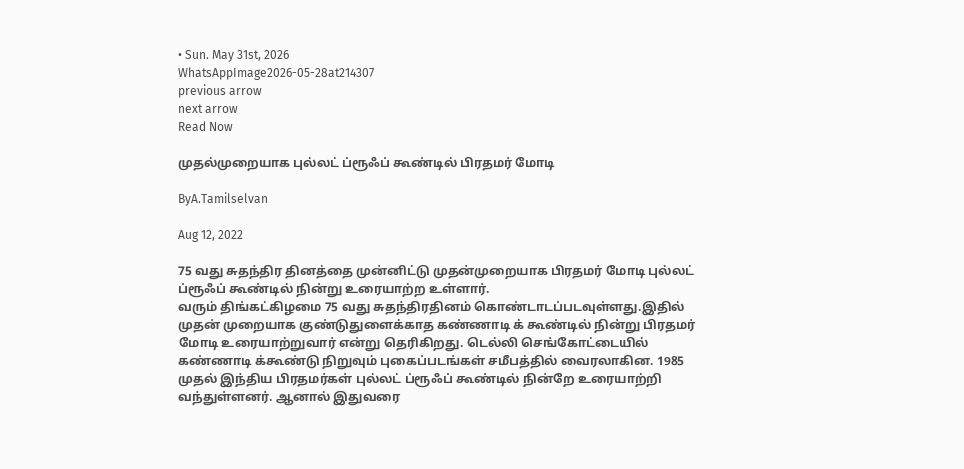• Sun. May 31st, 2026
WhatsAppImage2026-05-28at214307
previous arrow
next arrow
Read Now

முதல்முறையாக புல்லட் ப்ரூஃப் கூண்டில் பிரதமர் மோடி

ByA.Tamilselvan

Aug 12, 2022

75 வது சுதந்திர தினத்தை முன்னிட்டு முதன்முறையாக பிரதமர் மோடி புல்லட் ப்ரூஃப் கூண்டில் நின்று உரையாற்ற உள்ளார்.
வரும் திங்கட்கிழமை 75 வது சுதந்திரதினம் கொண்டாடப்படவுள்ளது.இதில் முதன் முறையாக குண்டுதுளைக்காத கண்ணாடி க் கூண்டில் நின்று பிரதமர் மோடி உரையாற்றுவார் என்று தெரிகிறது. டெல்லி செங்கோட்டையில் கண்ணாடி க்கூண்டு நிறுவும் புகைப்படங்கள் சமீபத்தில் வைரலாகின. 1985 முதல் இந்திய பிரதமர்கள் புல்லட் ப்ரூஃப் கூண்டில் நின்றே உரையாற்றி வந்துள்ளனர். ஆனால் இதுவரை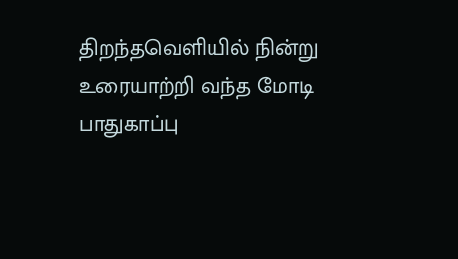திறந்தவெளியில் நின்று உரையாற்றி வந்த மோடி பாதுகாப்பு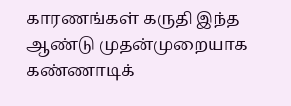காரணங்கள் கருதி இந்த ஆண்டு முதன்முறையாக கண்ணாடிக்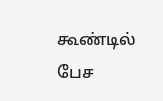கூண்டில் பேச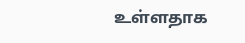உள்ளதாக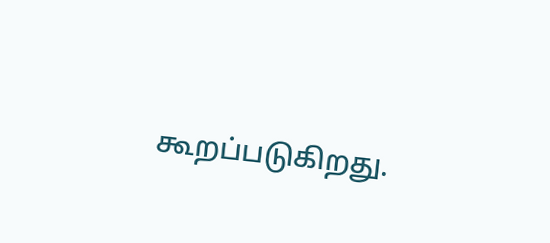கூறப்படுகிறது.